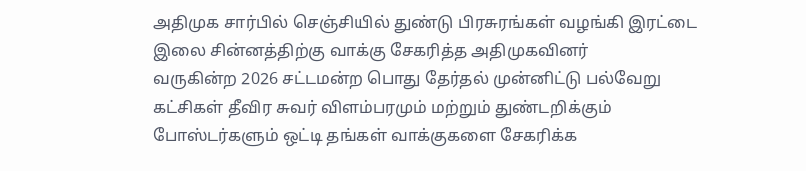அதிமுக சார்பில் செஞ்சியில் துண்டு பிரசுரங்கள் வழங்கி இரட்டை இலை சின்னத்திற்கு வாக்கு சேகரித்த அதிமுகவினர்
வருகின்ற 2026 சட்டமன்ற பொது தேர்தல் முன்னிட்டு பல்வேறு கட்சிகள் தீவிர சுவர் விளம்பரமும் மற்றும் துண்டறிக்கும் போஸ்டர்களும் ஒட்டி தங்கள் வாக்குகளை சேகரிக்க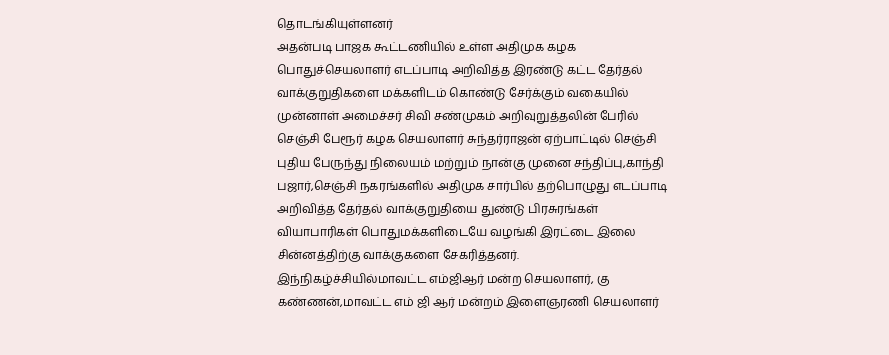தொடங்கியுள்ளனர்
அதன்படி பாஜக கூட்டணியில் உள்ள அதிமுக கழக பொதுச்செயலாளர் எடப்பாடி அறிவித்த இரண்டு கட்ட தேர்தல் வாக்குறுதிகளை மக்களிடம் கொண்டு சேர்க்கும் வகையில் முன்னாள் அமைச்சர் சிவி சண்முகம் அறிவுறுத்தலின் பேரில் செஞ்சி பேரூர் கழக செயலாளர் சுந்தர்ராஜன் ஏற்பாட்டில் செஞ்சி புதிய பேருந்து நிலையம் மற்றும் நான்கு முனை சந்திப்பு,காந்தி பஜார்,செஞ்சி நகரங்களில் அதிமுக சார்பில் தற்பொழுது எடப்பாடி அறிவித்த தேர்தல் வாக்குறுதியை துண்டு பிரசுரங்கள் வியாபாரிகள் பொதுமக்களிடையே வழங்கி இரட்டை இலை சின்னத்திற்கு வாக்குகளை சேகரித்தனர்.
இந்நிகழ்ச்சியில்மாவட்ட எம்ஜிஆர் மன்ற செயலாளர், கு கண்ணன்,மாவட்ட எம் ஜி ஆர் மன்றம் இளைஞரணி செயலாளர்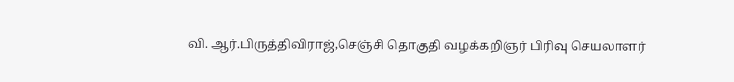வி. ஆர்.பிருத்திவிராஜ்,செஞ்சி தொகுதி வழக்கறிஞர் பிரிவு செயலாளர்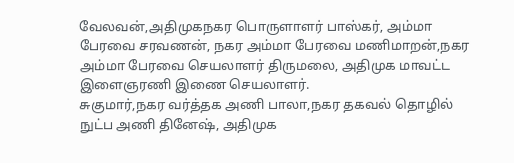வேலவன்,அதிமுகநகர பொருளாளர் பாஸ்கர், அம்மா பேரவை சரவணன், நகர அம்மா பேரவை மணிமாறன்,நகர அம்மா பேரவை செயலாளர் திருமலை, அதிமுக மாவட்ட இளைஞரணி இணை செயலாளர்.
சுகுமார்,நகர வர்த்தக அணி பாலா,நகர தகவல் தொழில் நுட்ப அணி தினேஷ், அதிமுக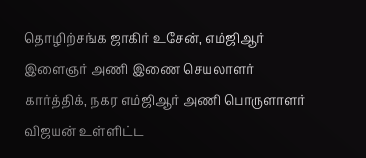தொழிற்சங்க ஜாகிர் உசேன், எம்ஜிஆர் இளைஞர் அணி இணை செயலாளர் கார்த்திக், நகர எம்ஜிஆர் அணி பொருளாளர் விஜயன் உள்ளிட்ட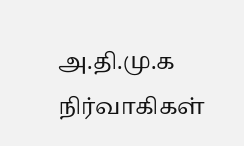அ.தி.மு.க நிர்வாகிகள்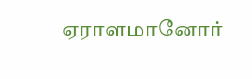ஏராளமானோர்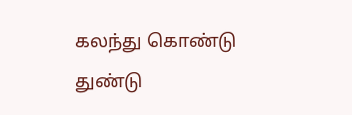கலந்து கொண்டு துண்டு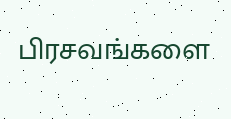பிரசவங்களை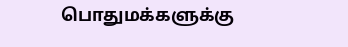பொதுமக்களுக்கு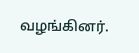வழங்கினர்.